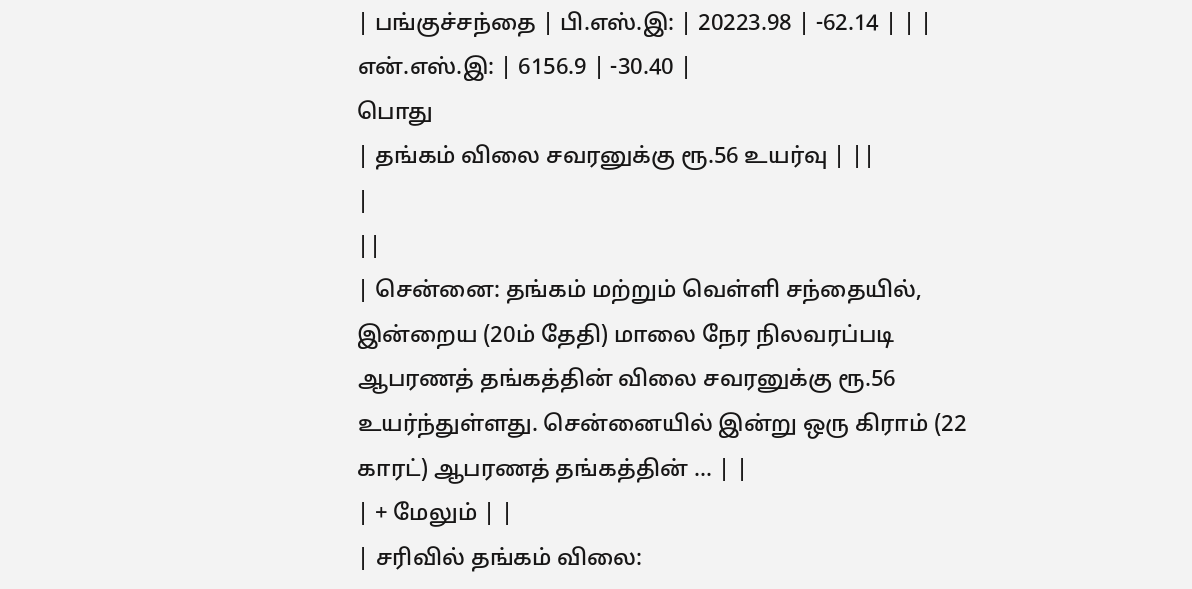| பங்குச்சந்தை | பி.எஸ்.இ: | 20223.98 | -62.14 | | | என்.எஸ்.இ: | 6156.9 | -30.40 |
பொது
| தங்கம் விலை சவரனுக்கு ரூ.56 உயர்வு | ||
|
||
| சென்னை: தங்கம் மற்றும் வெள்ளி சந்தையில், இன்றைய (20ம் தேதி) மாலை நேர நிலவரப்படி ஆபரணத் தங்கத்தின் விலை சவரனுக்கு ரூ.56 உயர்ந்துள்ளது. சென்னையில் இன்று ஒரு கிராம் (22 காரட்) ஆபரணத் தங்கத்தின் ... | |
| + மேலும் | |
| சரிவில் தங்கம் விலை: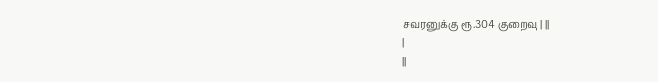சவரனுக்கு ரூ.304 குறைவு | ||
|
||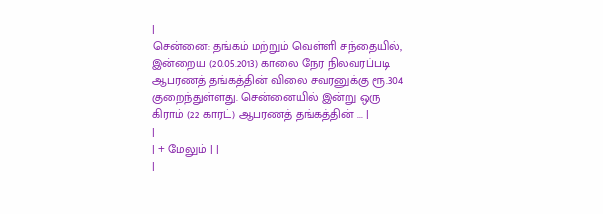|
சென்னை: தங்கம் மற்றும் வெள்ளி சந்தையில், இன்றைய (20.05.2013) காலை நேர நிலவரப்படி ஆபரணத் தங்கத்தின் விலை சவரனுக்கு ரூ.304 குறைந்துள்ளது. சென்னையில் இன்று ஒரு கிராம் (22 காரட்) ஆபரணத் தங்கத்தின் ... |
|
| + மேலும் | |
|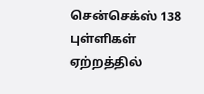சென்செக்ஸ் 138 புள்ளிகள் ஏற்றத்தில்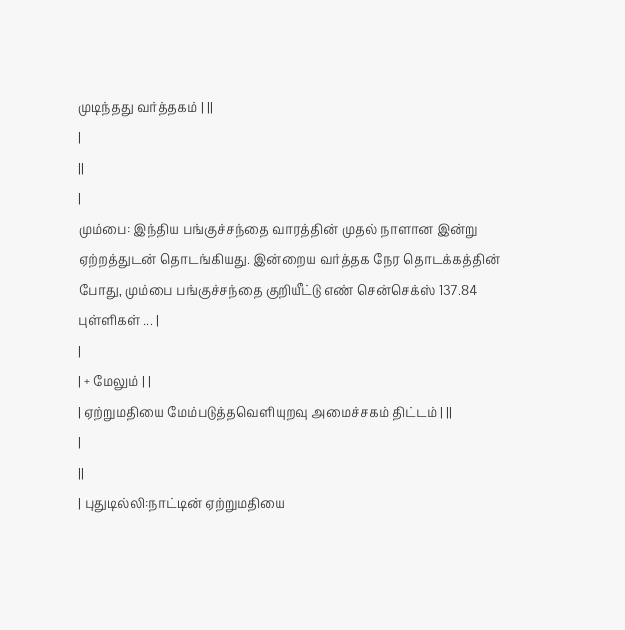முடிந்தது வர்த்தகம் | ||
|
||
|
மும்பை: இந்திய பங்குச்சந்தை வாரத்தின் முதல் நாளான இன்று ஏற்றத்துடன் தொடங்கியது. இன்றைய வர்த்தக நேர தொடக்கத்தின் போது, மும்பை பங்குச்சந்தை குறியீட்டு எண் சென்செக்ஸ் 137.84 புள்ளிகள் ... |
|
| + மேலும் | |
| ஏற்றுமதியை மேம்படுத்தவெளியுறவு அமைச்சகம் திட்டம் | ||
|
||
| புதுடில்லி:நாட்டின் ஏற்றுமதியை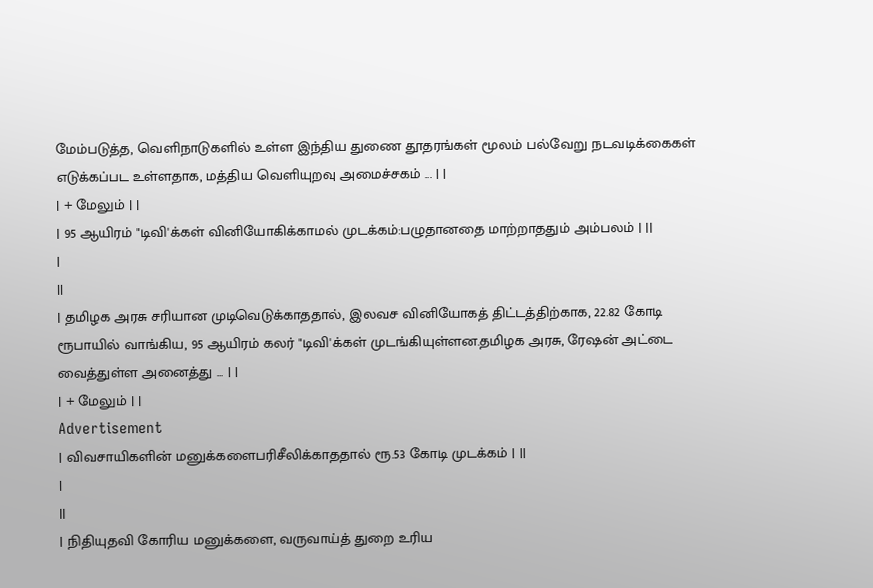மேம்படுத்த, வெளிநாடுகளில் உள்ள இந்திய துணை தூதரங்கள் மூலம் பல்வேறு நடவடிக்கைகள் எடுக்கப்பட உள்ளதாக, மத்திய வெளியுறவு அமைச்சகம் ... | |
| + மேலும் | |
| 95 ஆயிரம் "டிவி'க்கள் வினியோகிக்காமல் முடக்கம்:பழுதானதை மாற்றாததும் அம்பலம் | ||
|
||
| தமிழக அரசு சரியான முடிவெடுக்காததால், இலவச வினியோகத் திட்டத்திற்காக, 22.82 கோடி ரூபாயில் வாங்கிய, 95 ஆயிரம் கலர் "டிவி'க்கள் முடங்கியுள்ளன.தமிழக அரசு, ரேஷன் அட்டை வைத்துள்ள அனைத்து ... | |
| + மேலும் | |
Advertisement
| விவசாயிகளின் மனுக்களைபரிசீலிக்காததால் ரூ.53 கோடி முடக்கம் | ||
|
||
| நிதியுதவி கோரிய மனுக்களை, வருவாய்த் துறை உரிய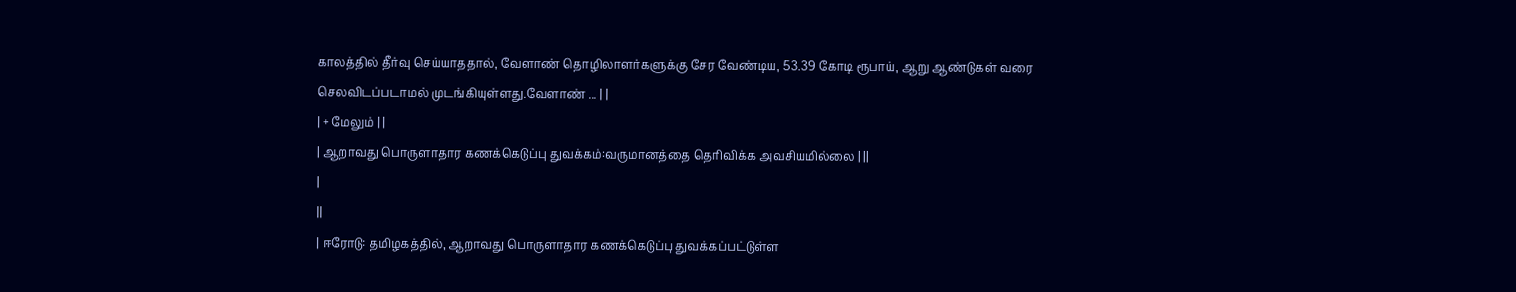காலத்தில் தீர்வு செய்யாததால், வேளாண் தொழிலாளர்களுக்கு சேர வேண்டிய, 53.39 கோடி ரூபாய், ஆறு ஆண்டுகள் வரை செலவிடப்படாமல் முடங்கியுள்ளது.வேளாண் ... | |
| + மேலும் | |
| ஆறாவது பொருளாதார கணக்கெடுப்பு துவக்கம்:வருமானத்தை தெரிவிக்க அவசியமில்லை | ||
|
||
| ஈரோடு: தமிழகத்தில், ஆறாவது பொருளாதார கணக்கெடுப்பு துவக்கப்பட்டுள்ள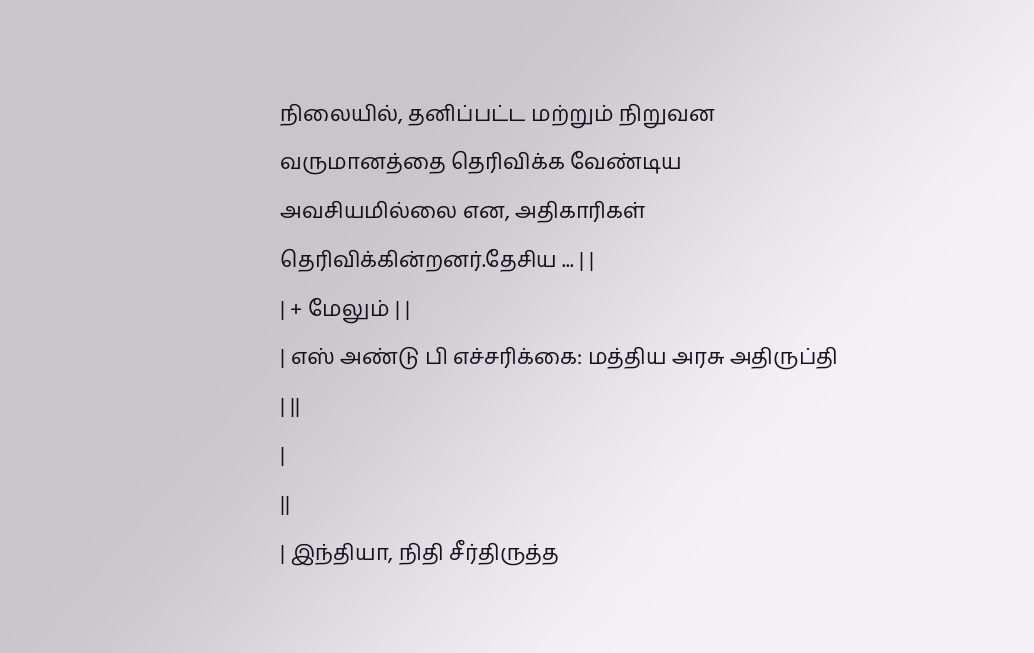நிலையில், தனிப்பட்ட மற்றும் நிறுவன வருமானத்தை தெரிவிக்க வேண்டிய அவசியமில்லை என, அதிகாரிகள் தெரிவிக்கின்றனர்.தேசிய ... | |
| + மேலும் | |
| எஸ் அண்டு பி எச்சரிக்கை: மத்திய அரசு அதிருப்தி | ||
|
||
| இந்தியா, நிதி சீர்திருத்த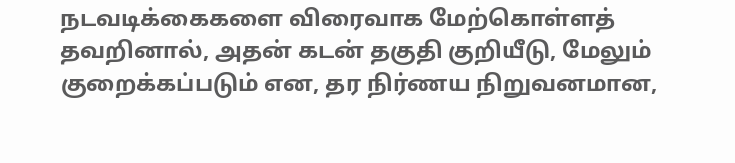நடவடிக்கைகளை விரைவாக மேற்கொள்ளத் தவறினால், அதன் கடன் தகுதி குறியீடு, மேலும் குறைக்கப்படும் என, தர நிர்ணய நிறுவனமான,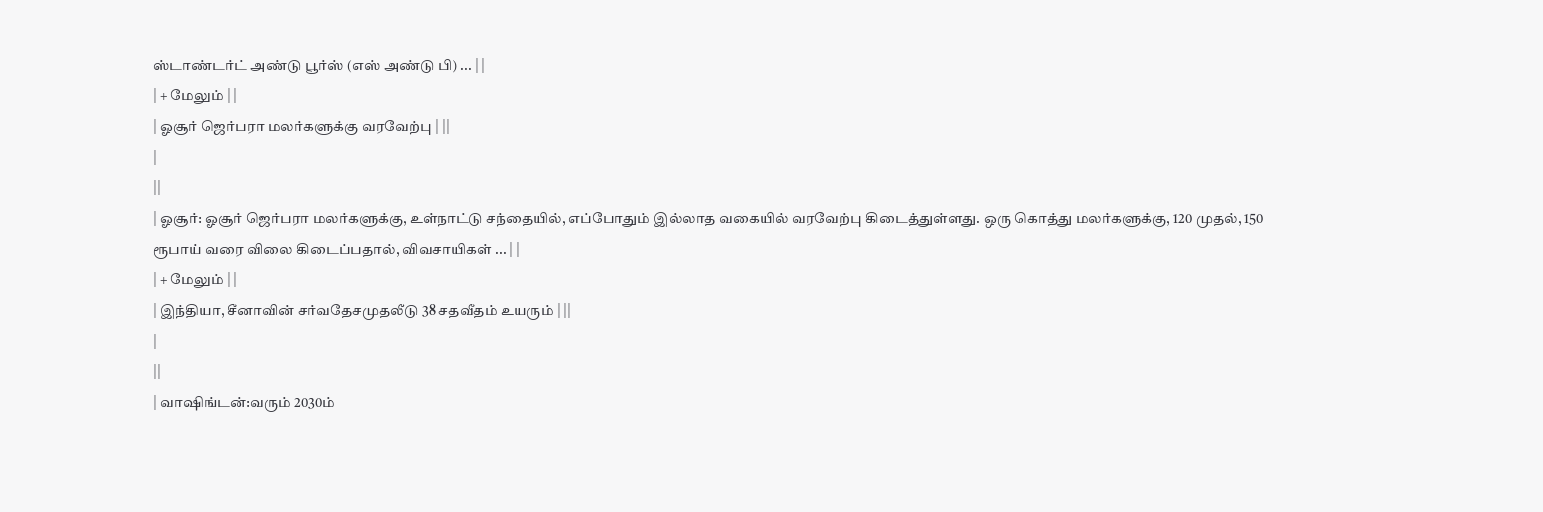ஸ்டாண்டர்ட் அண்டு பூர்ஸ் (எஸ் அண்டு பி) ... | |
| + மேலும் | |
| ஓசூர் ஜெர்பரா மலர்களுக்கு வரவேற்பு | ||
|
||
| ஓசூர்: ஓசூர் ஜெர்பரா மலர்களுக்கு, உள்நாட்டு சந்தையில், எப்போதும் இல்லாத வகையில் வரவேற்பு கிடைத்துள்ளது. ஒரு கொத்து மலர்களுக்கு, 120 முதல், 150 ரூபாய் வரை விலை கிடைப்பதால், விவசாயிகள் ... | |
| + மேலும் | |
| இந்தியா, சீனாவின் சர்வதேசமுதலீடு 38 சதவீதம் உயரும் | ||
|
||
| வாஷிங்டன்:வரும் 2030ம்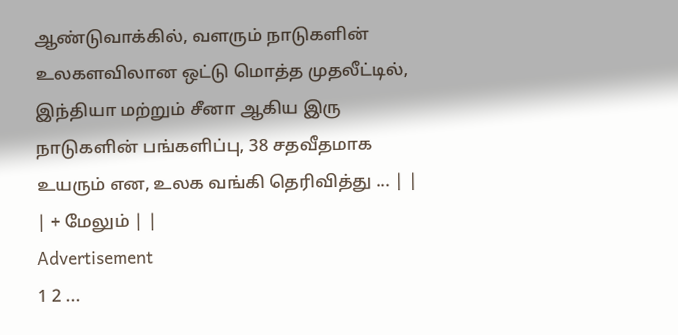ஆண்டுவாக்கில், வளரும் நாடுகளின் உலகளவிலான ஒட்டு மொத்த முதலீட்டில், இந்தியா மற்றும் சீனா ஆகிய இரு நாடுகளின் பங்களிப்பு, 38 சதவீதமாக உயரும் என, உலக வங்கி தெரிவித்து ... | |
| + மேலும் | |
Advertisement
1 2 ...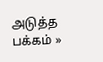அடுத்த பக்கம் »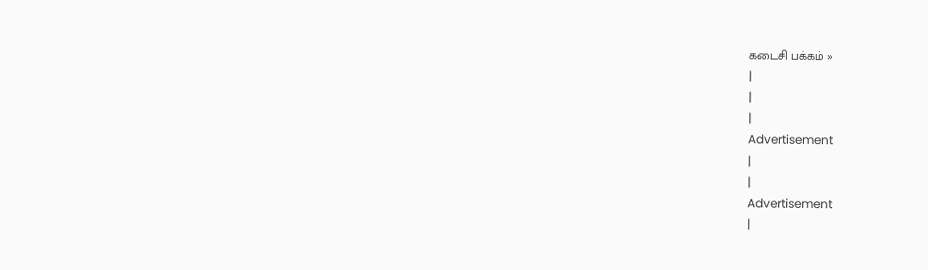கடைசி பக்கம் »
|
|
|
Advertisement
|
|
Advertisement
|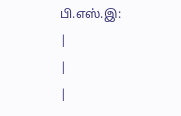பி.எஸ்.இ:
|
|
|